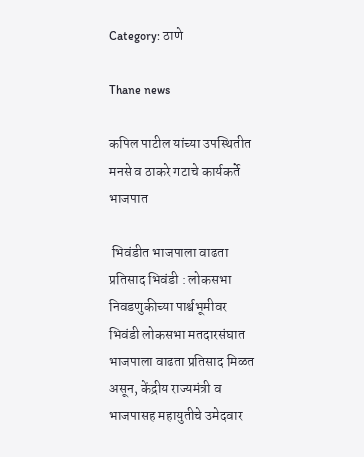Category: ठाणे

Thane news

कपिल पाटील यांच्या उपस्थितीत मनसे व ठाकरे गटाचे कार्यकर्ते भाजपात

 भिवंडीत भाजपाला वाढता प्रतिसाद भिवंडी : लोकसभा निवडणुकीच्या पार्श्वभूमीवर भिवंडी लोकसभा मतदारसंघात भाजपाला वाढता प्रतिसाद मिळत असून, केंद्रीय राज्यमंत्री व भाजपासह महायुतीचे उमेदवार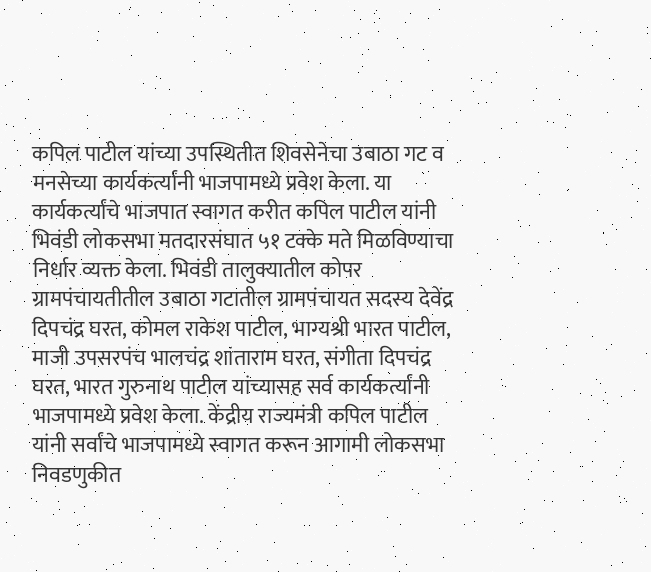कपिल पाटील यांच्या उपस्थितीत शिवसेनेचा उबाठा गट व मनसेच्या कार्यकर्त्यांनी भाजपामध्ये प्रवेश केला. या कार्यकर्त्यांचे भाजपात स्वागत करीत कपिल पाटील यांनी भिवंडी लोकसभा मतदारसंघात ५१ टक्के मते मिळविण्याचा निर्धार व्यक्त केला. भिवंडी तालुक्यातील कोपर ग्रामपंचायतीतील उबाठा गटातील ग्रामपंचायत सदस्य देवेंद्र दिपचंद्र घरत, कोमल राकेश पाटील, भाग्यश्री भारत पाटील, माजी उपसरपंच भालचंद्र शांताराम घरत, संगीता दिपचंद्र घरत, भारत गुरुनाथ पाटील यांच्यासह सर्व कार्यकर्त्यांनी भाजपामध्ये प्रवेश केला. केंद्रीय राज्यमंत्री कपिल पाटील यांनी सर्वांचे भाजपामध्ये स्वागत करून आगामी लोकसभा निवडणुकीत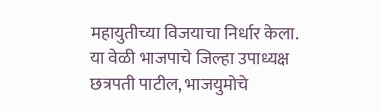महायुतीच्या विजयाचा निर्धार केला. या वेळी भाजपाचे जिल्हा उपाध्यक्ष छत्रपती पाटील, भाजयुमोचे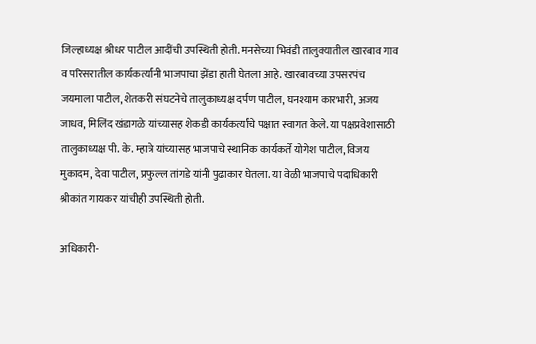जिल्हाध्यक्ष श्रीधर पाटील आदींची उपस्थिती होती. मनसेच्या भिवंडी तालुक्यातील खारबाव गाव व परिसरातील कार्यकर्त्यांनी भाजपाचा झेंडा हाती घेतला आहे. खारबावच्या उपसरपंच जयमाला पाटील, शेतकरी संघटनेचे तालुकाध्यक्ष दर्पण पाटील, घनश्याम कारभारी, अजय जाधव, मिलिंद खंडागळे यांच्यासह शेकडी कार्यकर्त्यांचे पक्षात स्वागत केले. या पक्षप्रवेशासाठी तालुकाध्यक्ष पी. के. म्हात्रे यांच्यासह भाजपाचे स्थानिक कार्यकर्ते योगेश पाटील, विजय मुकादम, देवा पाटील, प्रफुल्ल तांगडे यांनी पुढाकार घेतला. या वेळी भाजपाचे पदाधिकारी श्रीकांत गायकर यांचीही उपस्थिती होती.

अधिकारी-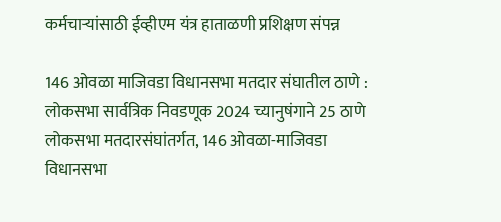कर्मचाऱ्यांसाठी ईव्हीएम यंत्र हाताळणी प्रशिक्षण संपन्न

146 ओवळा माजिवडा विधानसभा मतदार संघातील ठाणे : लोकसभा सार्वत्रिक निवडणूक 2024 च्यानुषंगाने 25 ठाणे लोकसभा मतदारसंघांतर्गत, 146 ओवळा-माजिवडा विधानसभा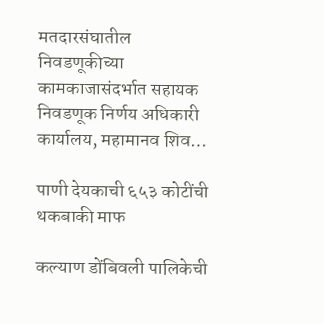मतदारसंघातील निवडणूकीच्या कामकाजासंदर्भात सहायक निवडणूक निर्णय अधिकारी कार्यालय, महामानव शिव…

पाणी देयकाची ६५३ कोटींची थकबाकी माफ

कल्याण डोंबिवली पालिकेची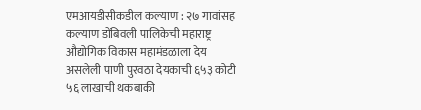एमआयडीसीकडील कल्याण : २७ गावांसह कल्याण डोंबिवली पालिकेची महाराष्ट्र औद्योगिक विकास महामंडळाला देय असलेली पाणी पुरवठा देयकाची ६५३ कोटी ५६ लाखाची थकबाकी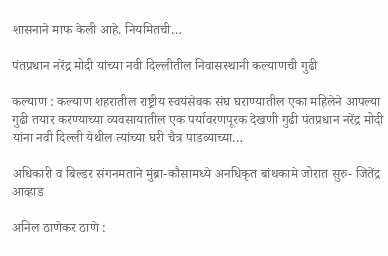शासनाने माफ केली आहे. नियमितची…

पंतप्रधान नरेंद्र मोदी यांच्या नवी दिल्लीतील निवासस्थानी कल्याणची गुढी

कल्याण : कल्याण शहरातील राष्ट्रीय स्वयंसेवक संघ घराण्यातील एका महिलेने आपल्या गुढी तयार करण्याच्या व्यवसायातील एक पर्यावरणपूरक देखणी गुढी पंतप्रधान नरेंद्र मोदी यांना नवी दिल्ली येथील त्यांच्या घरी चैत्र पाडव्याच्या…

अधिकारी व बिल्डर संगनमताने मुंब्रा-कौसामध्ये अनधिकृत बांथकामे जोरात सुरु- जितेंद्र आव्हाड

अनिल ठाणेकर ठाणे :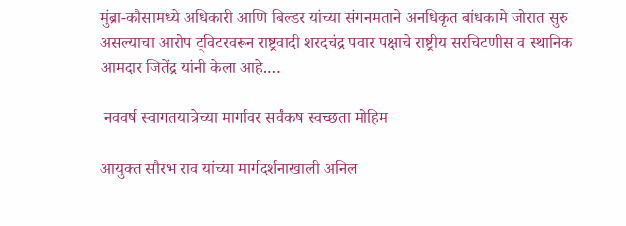मुंब्रा-कौसामध्ये अधिकारी आणि बिल्डर यांच्या संगनमताने अनधिकृत बांधकामे जोरात सुरु असल्याचा आरोप ट्विटरवरून राष्ट्रवादी शरदचंद्र पवार पक्षाचे राष्ट्रीय सरचिटणीस व स्थानिक आमदार जितेंद्र यांनी केला आहे.…

 नववर्ष स्वागतयात्रेच्या मार्गावर सर्वंकष स्वच्छता मोहिम

आयुक्त सौरभ राव यांच्या मार्गदर्शनाखाली अनिल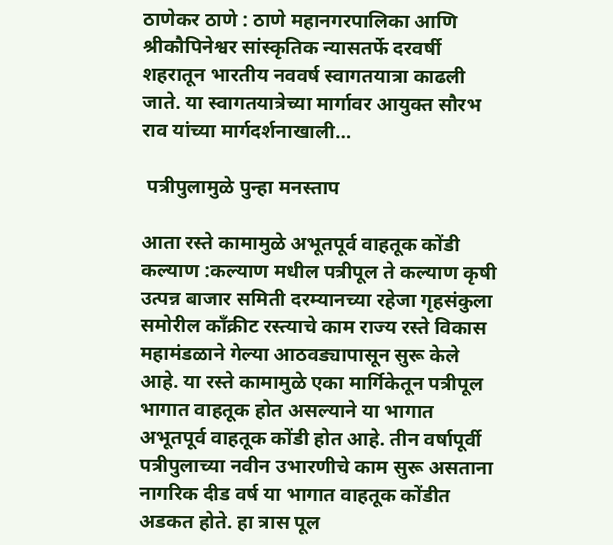ठाणेकर ठाणे : ठाणे महानगरपालिका आणि श्रीकौपिनेश्वर सांस्कृतिक न्यासतर्फे दरवर्षी शहरातून भारतीय नववर्ष स्वागतयात्रा काढली जाते. या स्वागतयात्रेच्या मार्गावर आयुक्त सौरभ राव यांच्या मार्गदर्शनाखाली…

 पत्रीपुलामुळे पुन्हा मनस्ताप

आता रस्ते कामामुळे अभूतपूर्व वाहतूक कोंडी कल्याण :कल्याण मधील पत्रीपूल ते कल्याण कृषी उत्पन्न बाजार समिती दरम्यानच्या रहेजा गृहसंकुला समोरील काँक्रीट रस्त्याचे काम राज्य रस्ते विकास महामंडळाने गेल्या आठवड्यापासून सुरू केले आहे. या रस्ते कामामुळे एका मार्गिकेतून पत्रीपूल भागात वाहतूक होत असल्याने या भागात अभूतपूर्व वाहतूक कोंडी होत आहे. तीन वर्षापूर्वी पत्रीपुलाच्या नवीन उभारणीचे काम सुरू असताना नागरिक दीड वर्ष या भागात वाहतूक कोंडीत अडकत होते. हा त्रास पूल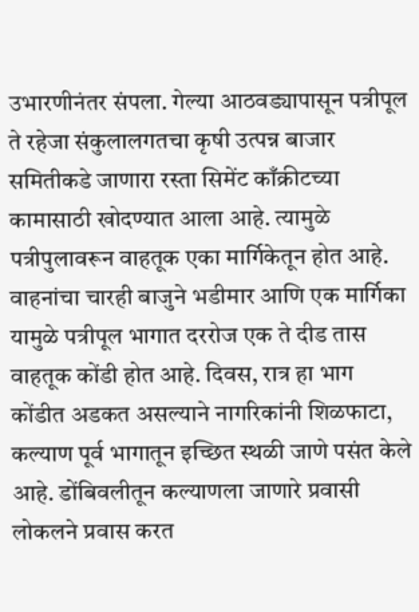उभारणीनंतर संपला. गेल्या आठवड्यापासून पत्रीपूल ते रहेजा संकुलालगतचा कृषी उत्पन्न बाजार समितीकडे जाणारा रस्ता सिमेंट काँक्रीटच्या कामासाठी खोदण्यात आला आहे. त्यामुळे पत्रीपुलावरून वाहतूक एका मार्गिकेतून होत आहे. वाहनांचा चारही बाजुने भडीमार आणि एक मार्गिका यामुळे पत्रीपूल भागात दररोज एक ते दीड तास वाहतूक कोंडी होत आहे. दिवस, रात्र हा भाग कोंडीत अडकत असल्याने नागरिकांनी शिळफाटा, कल्याण पूर्व भागातून इच्छित स्थळी जाणे पसंत केले आहे. डोंबिवलीतून कल्याणला जाणारे प्रवासी लोकलने प्रवास करत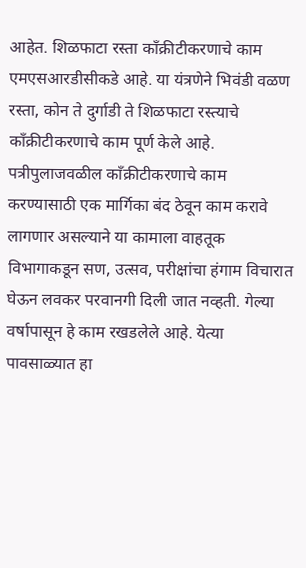आहेत. शिळफाटा रस्ता काँक्रीटीकरणाचे काम एमएसआरडीसीकडे आहे. या यंत्रणेने भिवंडी वळण रस्ता, कोन ते दुर्गाडी ते शिळफाटा रस्त्याचे काँक्रीटीकरणाचे काम पूर्ण केले आहे. पत्रीपुलाजवळील काँक्रीटीकरणाचे काम करण्यासाठी एक मार्गिका बंद ठेवून काम करावे लागणार असल्याने या कामाला वाहतूक विभागाकडून सण, उत्सव, परीक्षांचा हंगाम विचारात घेऊन लवकर परवानगी दिली जात नव्हती. गेल्या वर्षापासून हे काम रखडलेले आहे. येत्या पावसाळ्यात हा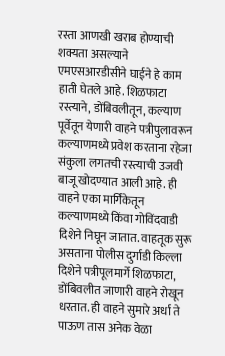रस्ता आणखी खराब होण्याची शक्यता असल्याने एमएसआरडीसीने घाईने हे काम हाती घेतले आहे. शिळफाटा रस्त्याने, डोंबिवलीतून, कल्याण पूर्वेतून येणारी वाहने पत्रीपुलावरून कल्याणमध्ये प्रवेश करताना रहेजा संकुला लगतची रस्त्याची उजवी बाजू खोदण्यात आली आहे. ही वाहने एका मार्गिकेतून कल्याणमध्ये किंवा गोविंदवाडी दिशेने निघून जातात. वाहतूक सुरू असताना पोलीस दुर्गाडी किल्ला दिशेने पत्रीपूलमार्गे शिळफाटा, डोंबिवलीत जाणारी वाहने रोखून धरतात. ही वाहने सुमारे अर्धा ते पाऊण तास अनेक वेळा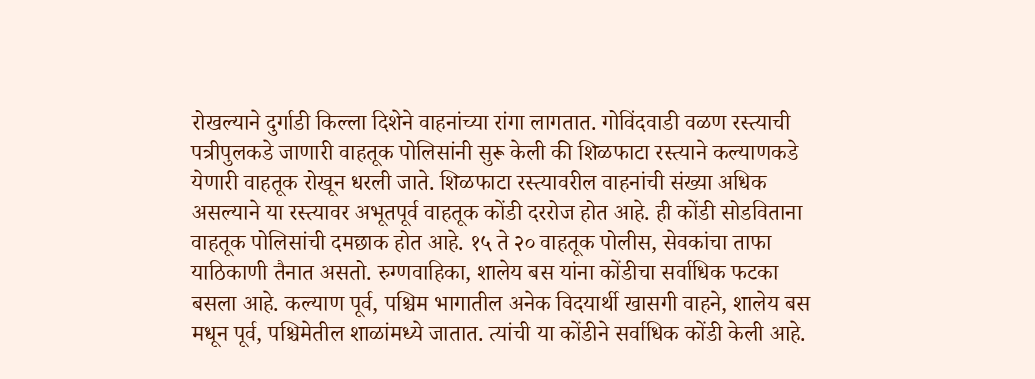रोखल्याने दुर्गाडी किल्ला दिशेने वाहनांच्या रांगा लागतात. गोविंदवाडी वळण रस्त्याची पत्रीपुलकडे जाणारी वाहतूक पोलिसांनी सुरू केली की शिळफाटा रस्त्याने कल्याणकडे येणारी वाहतूक रोखून धरली जाते. शिळफाटा रस्त्यावरील वाहनांची संख्या अधिक असल्याने या रस्त्यावर अभूतपूर्व वाहतूक कोंडी दररोज होत आहे. ही कोंडी सोडविताना वाहतूक पोलिसांची दमछाक होत आहे. १५ ते २० वाहतूक पोलीस, सेवकांचा ताफा याठिकाणी तैनात असतो. रुग्णवाहिका, शालेय बस यांना कोंडीचा सर्वाधिक फटका बसला आहे. कल्याण पूर्व, पश्चिम भागातील अनेक विदयार्थी खासगी वाहने, शालेय बस मधून पूर्व, पश्चिमेतील शाळांमध्ये जातात. त्यांची या कोंडीने सर्वाधिक कोंडी केली आहे.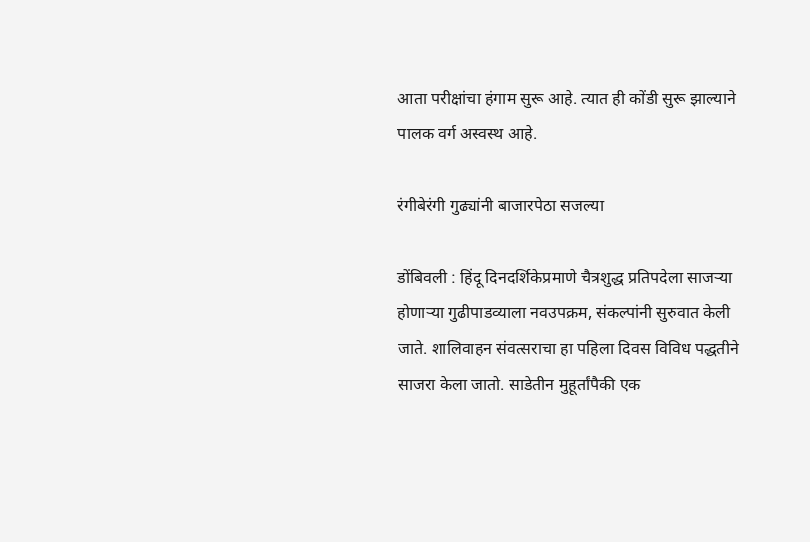आता परीक्षांचा हंगाम सुरू आहे. त्यात ही कोंडी सुरू झाल्याने पालक वर्ग अस्वस्थ आहे.

रंगीबेरंगी गुढ्यांनी बाजारपेठा सजल्या

डोंबिवली : हिंदू दिनदर्शिकेप्रमाणे चैत्रशुद्ध प्रतिपदेला साजऱ्या होणाऱ्या गुढीपाडव्याला नवउपक्रम, संकल्पांनी सुरुवात केली जाते. शालिवाहन संवत्सराचा हा पहिला दिवस विविध पद्धतीने साजरा केला जातो. साडेतीन मुहूर्तांपैकी एक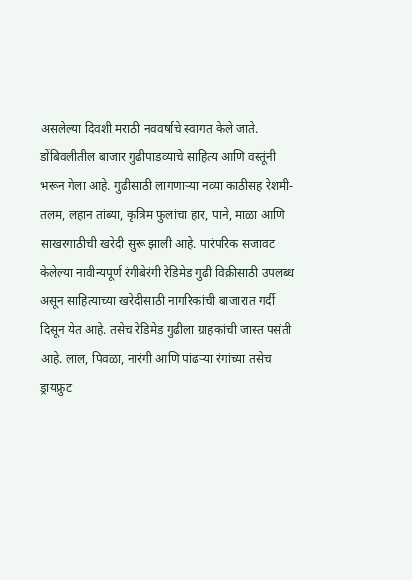असलेल्या दिवशी मराठी नववर्षाचे स्वागत केले जाते. डोंबिवलीतील बाजार गुढीपाडव्याचे साहित्य आणि वस्तूंनी भरून गेला आहे. गुढीसाठी लागणाऱ्या नव्या काठीसह रेशमी-तलम, लहान तांब्या, कृत्रिम फुलांचा हार, पाने, माळा आणि साखरगाठीची खरेदी सुरू झाली आहे. पारंपरिक सजावट केलेल्या नावीन्यपूर्ण रंगीबेरंगी रेडिमेड गुढी विक्रीसाठी उपलब्ध असून साहित्याच्या खरेदीसाठी नागरिकांची बाजारात गर्दी दिसून येत आहे. तसेच रेडिमेड गुढीला ग्राहकांची जास्त पसंती आहे. लाल, पिवळा, नारंगी आणि पांढऱ्या रंगांच्या तसेच ड्रायफ्रुट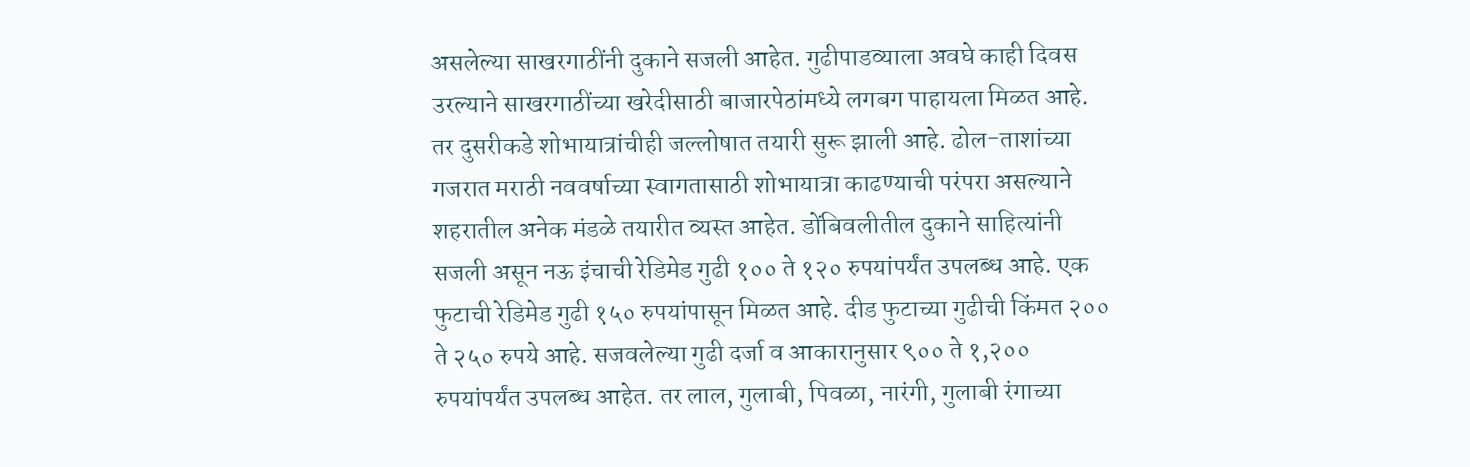असलेल्या साखरगाठींनी दुकाने सजली आहेत. गुढीपाडव्याला अवघे काही दिवस उरल्याने साखरगाठींच्या खरेदीसाठी बाजारपेठांमध्ये लगबग पाहायला मिळत आहे. तर दुसरीकडे शोभायात्रांचीही जल्लोषात तयारी सुरू झाली आहे. ढोल-ताशांच्या गजरात मराठी नववर्षाच्या स्वागतासाठी शोभायात्रा काढण्याची परंपरा असल्याने शहरातील अनेक मंडळे तयारीत व्यस्त आहेत. डोंबिवलीतील दुकाने साहित्यांनी सजली असून नऊ इंचाची रेडिमेड गुढी १०० ते १२० रुपयांपर्यंत उपलब्ध आहे. एक फुटाची रेडिमेड गुढी १५० रुपयांपासून मिळत आहे. दीड फुटाच्या गुढीची किंमत २०० ते २५० रुपये आहे. सजवलेल्या गुढी दर्जा व आकारानुसार ९०० ते १,२०० रुपयांपर्यंत उपलब्ध आहेत. तर लाल, गुलाबी, पिवळा, नारंगी, गुलाबी रंगाच्या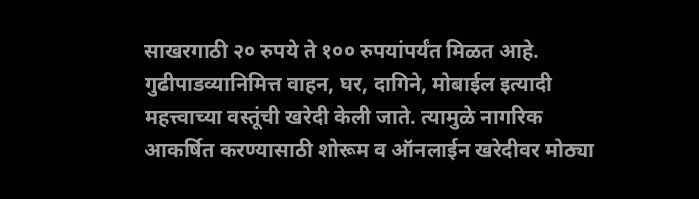साखरगाठी २० रुपये ते १०० रुपयांपर्यंत मिळत आहे. गुढीपाडव्यानिमित्त वाहन, घर, दागिने, मोबाईल इत्यादी महत्त्वाच्या वस्तूंची खरेदी केली जाते. त्यामुळे नागरिक आकर्षित करण्यासाठी शोरूम व ऑनलाईन खरेदीवर मोठ्या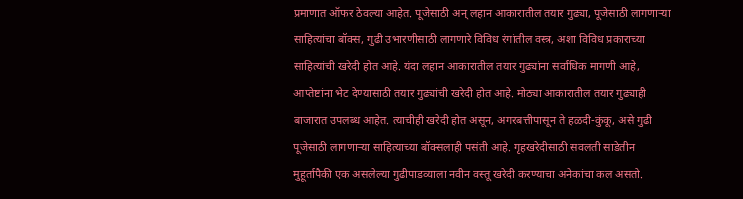प्रमाणात ऑफर ठेवल्या आहेत. पूजेसाठी अन् लहान आकारातील तयार गुढ्या, पूजेसाठी लागणाऱ्या साहित्यांचा बॉक्स, गुढी उभारणीसाठी लागणारे विविध रंगांतील वस्त्र, अशा विविध प्रकाराच्या साहित्यांची खरेदी होत आहे. यंदा लहान आकारातील तयार गुढ्यांना सर्वाधिक मागणी आहे, आप्तेष्टांना भेट देण्यासाठी तयार गुढ्यांची खरेदी होत आहे. मोठ्या आकारातील तयार गुढ्याही बाजारात उपलब्ध आहेत. त्याचीही खरेदी होत असून, अगरबत्तीपासून ते हळदी-कुंकू, असे गुढी पूजेसाठी लागणाऱ्या साहित्याच्या बॉक्सलाही पसंती आहे. गृहखरेदीसाठी सवलती साडेतीन मुहूर्तापैकी एक असलेल्या गुढीपाडव्याला नवीन वस्तू खरेदी करण्याचा अनेकांचा कल असतो.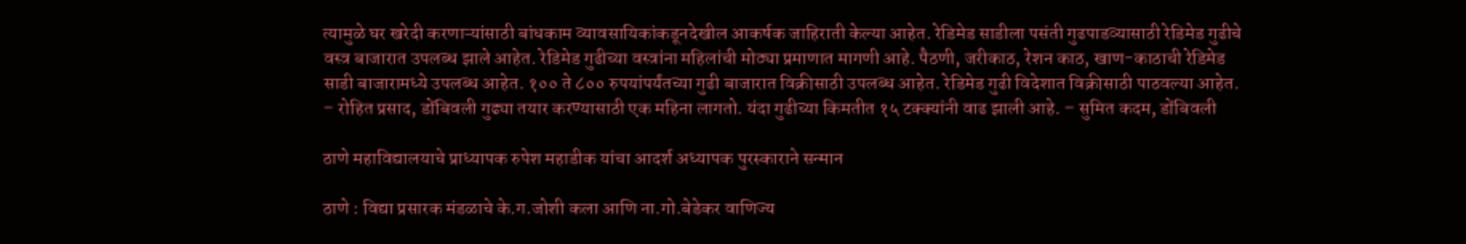त्यामुळे घर खरेदी करणाऱ्यांसाठी बांधकाम व्यावसायिकांकडूनदेखील आकर्षक जाहिराती केल्या आहेत. रेडिमेड साडीला पसंती गुढपाडव्यासाठी रेडिमेड गुढीचे वस्त्र बाजारात उपलब्ध झाले आहेत. रेडिमेड गुढीच्या वस्त्रांना महिलांची मोठ्या प्रमाणात मागणी आहे. पैठणी, जरीकाठ, रेशन काठ, खाण-काठाची रेडिमेड साडी बाजारामध्ये उपलब्ध आहेत. १०० ते ८०० रुपयांपर्यंतच्या गुढी बाजारात विक्रीसाठी उपलब्ध आहेत. रेडिमेड गुढी विदेशात विक्रीसाठी पाठवल्या आहेत. – रोहित प्रसाद, डोंबिवली गुढ्या तयार करण्यासाठी एक महिना लागतो. यंदा गुढीच्या किमतीत १५ टक्क्यांनी वाढ झाली आहे. – सुमित कदम, डोंबिवली

ठाणे महाविद्यालयाचे प्राध्यापक रुपेश महाडीक यांचा आदर्श अध्यापक पुरस्काराने सन्मान

ठाणे : विद्या प्रसारक मंडळाचे के.ग.जोशी कला आणि ना.गो.बेडेकर वाणिज्य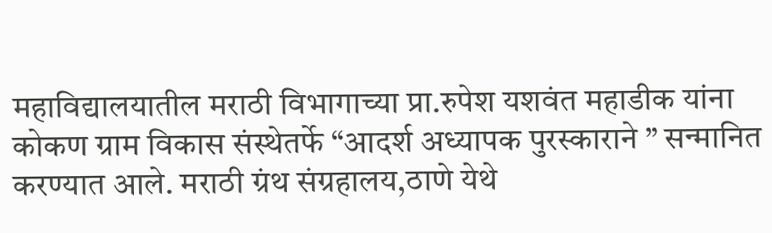महाविद्यालयातील मराठी विभागाच्या प्रा.रुपेश यशवंत महाडीक यांना कोकण ग्राम विकास संस्थेतर्फे “आदर्श अध्यापक पुरस्काराने ” सन्मानित करण्यात आले. मराठी ग्रंथ संग्रहालय,ठाणे येथे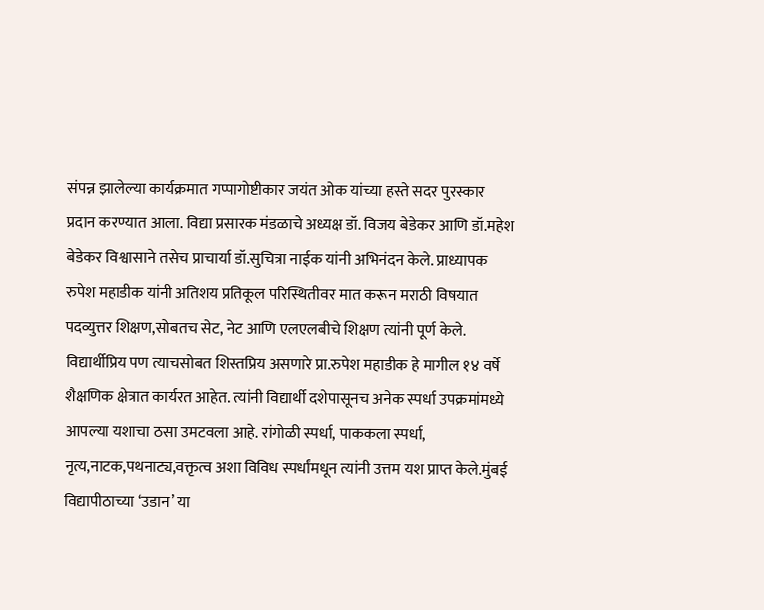संपन्न झालेल्या कार्यक्रमात गप्पागोष्टीकार जयंत ओक यांच्या हस्ते सदर पुरस्कार प्रदान करण्यात आला. विद्या प्रसारक मंडळाचे अध्यक्ष डॉ. विजय बेडेकर आणि डॉ.महेश बेडेकर विश्वासाने तसेच प्राचार्या डॉ.सुचित्रा नाईक यांनी अभिनंदन केले. प्राध्यापक रुपेश महाडीक यांनी अतिशय प्रतिकूल परिस्थितीवर मात करून मराठी विषयात पदव्युत्तर शिक्षण,सोबतच सेट, नेट आणि एलएलबीचे शिक्षण त्यांनी पूर्ण केले. विद्यार्थीप्रिय पण त्याचसोबत शिस्तप्रिय असणारे प्रा.रुपेश महाडीक हे मागील १४ वर्षे शैक्षणिक क्षेत्रात कार्यरत आहेत. त्यांनी विद्यार्थी दशेपासूनच अनेक स्पर्धा उपक्रमांमध्ये आपल्या यशाचा ठसा उमटवला आहे. रांगोळी स्पर्धा, पाककला स्पर्धा, नृत्य,नाटक,पथनाट्य,वक्तृत्व अशा विविध स्पर्धांमधून त्यांनी उत्तम यश प्राप्त केले.मुंबई विद्यापीठाच्या ‘उडान’ या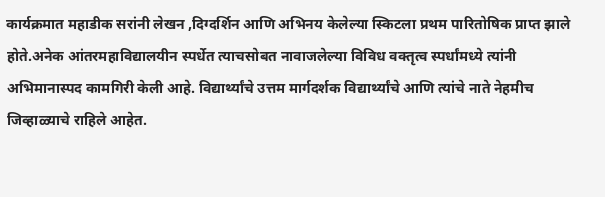कार्यक्रमात महाडीक सरांनी लेखन ,दिग्दर्शिन आणि अभिनय केलेल्या स्किटला प्रथम पारितोषिक प्राप्त झाले होते.अनेक आंतरमहाविद्यालयीन स्पर्धेत त्याचसोबत नावाजलेल्या विविध वक्तृत्व स्पर्धांमध्ये त्यांनी अभिमानास्पद कामगिरी केली आहे. विद्यार्थ्यांचे उत्तम मार्गदर्शक विद्यार्थ्यांचे आणि त्यांचे नाते नेहमीच जिव्हाळ्याचे राहिले आहेत.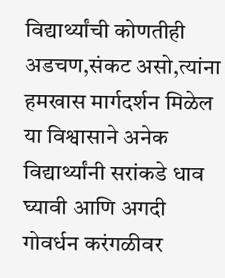विद्यार्थ्यांची कोणतीही अडचण,संकट असो,त्यांना हमखास मार्गदर्शन मिळेल या विश्वासाने अनेक विद्यार्थ्यांनी सरांकडे धाव घ्यावी आणि अगदी गोवर्धन करंगळीवर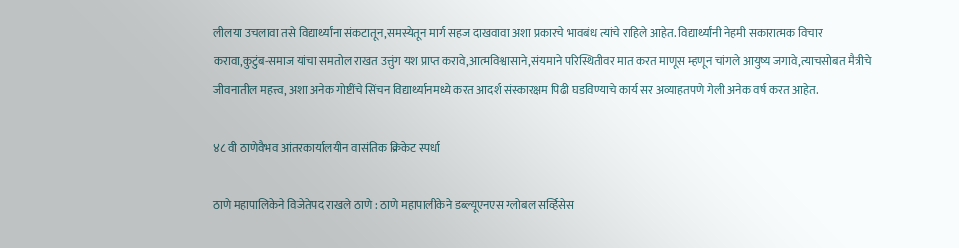लीलया उचलावा तसे विद्यार्थ्यांना संकटातून,समस्येतून मार्ग सहज दाखवावा अशा प्रकारचे भावबंध त्यांचे राहिले आहेत. विद्यार्थ्यांनी नेहमी सकारात्मक विचार करावा,कुटुंब-समाज यांचा समतोल राखत उत्तुंग यश प्राप्त करावे,आत्मविश्वासाने,संयमाने परिस्थितीवर मात करत माणूस म्हणून चांगले आयुष्य जगावे,त्याचसोबत मैत्रीचे जीवनातील महत्त्व, अशा अनेक गोष्टींचे सिंचन विद्यार्थ्यानमध्ये करत आदर्श संस्कारक्षम पिढी घडविण्याचे कार्य सर अव्याहतपणे गेली अनेक वर्ष करत आहेत.

४८ वी ठाणेवैभव आंतरकार्यालयीन वासंतिक क्रिकेट स्पर्धा

ठाणे महापालिकेने विजेतेपद राखले ठाणे : ठाणे महापालीकेने डब्ल्यूएनएस ग्लोबल सर्व्हिसेस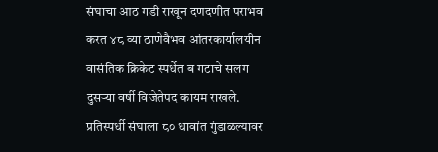संघाचा आठ गडी राखून दणदणीत पराभव करत ४८ व्या ठाणेवैभव आंतरकार्यालयीन वासंतिक क्रिकेट स्पर्धेत ब गटाचे सलग दुसऱ्या वर्षी विजेतेपद कायम राखले. प्रतिस्पर्धी संघाला ८० धावांत गुंडाळल्यावर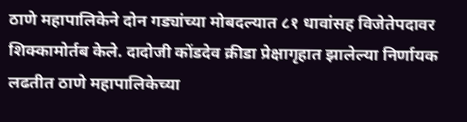ठाणे महापालिकेने दोन गड्यांच्या मोबदल्यात ८१ धावांसह विजेतेपदावर शिक्कामोर्तब केले. दादोजी कोंडदेव क्रीडा प्रेक्षागृहात झालेल्या निर्णायक लढतीत ठाणे महापालिकेच्या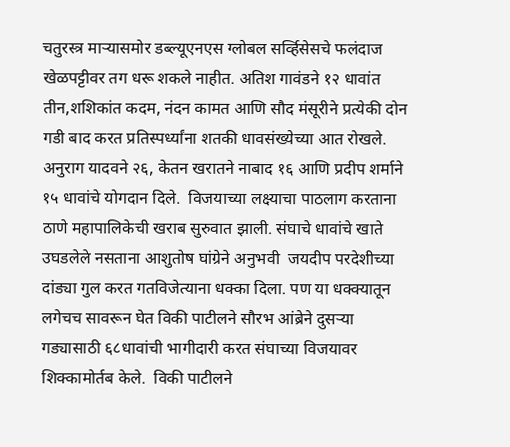चतुरस्त्र माऱ्यासमोर डब्ल्यूएनएस ग्लोबल सर्व्हिसेसचे फलंदाज  खेळपट्टीवर तग धरू शकले नाहीत. अतिश गावंडने १२ धावांत तीन,शशिकांत कदम, नंदन कामत आणि सौद मंसूरीने प्रत्येकी दोन गडी बाद करत प्रतिस्पर्ध्यांना शतकी धावसंख्येच्या आत रोखले. अनुराग यादवने २६, केतन खरातने नाबाद १६ आणि प्रदीप शर्माने १५ धावांचे योगदान दिले.  विजयाच्या लक्ष्याचा पाठलाग करताना ठाणे महापालिकेची खराब सुरुवात झाली. संघाचे धावांचे खाते उघडलेले नसताना आशुतोष घांग्रेने अनुभवी  जयदीप परदेशीच्या दांड्या गुल करत गतविजेत्याना धक्का दिला. पण या धक्क्यातून लगेचच सावरून घेत विकी पाटीलने सौरभ आंब्रेने दुसऱ्या गड्यासाठी ६८धावांची भागीदारी करत संघाच्या विजयावर शिक्कामोर्तब केले.  विकी पाटीलने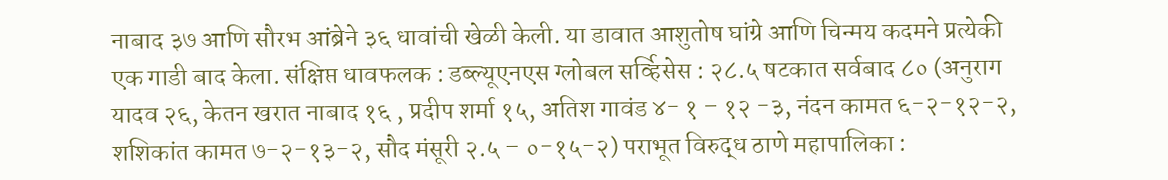नाबाद ३७ आणि सौरभ आंब्रेने ३६ धावांची खेळी केली. या डावात आशुतोष घांग्रे आणि चिन्मय कदमने प्रत्येकी एक गाडी बाद केला. संक्षिप्त धावफलक : डब्ल्यूएनएस ग्लोबल सर्व्हिसेस : २८.५ षटकात सर्वबाद ८० (अनुराग यादव २६, केतन खरात नाबाद १६ , प्रदीप शर्मा १५, अतिश गावंड ४- १ – १२ -३, नंदन कामत ६-२-१२-२,  शशिकांत कामत ७-२-१३-२, सौद मंसूरी २.५ – ०-१५-२) पराभूत विरुद्ध ठाणे महापालिका :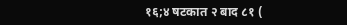१६;४ षटकात २ बाद ८१ (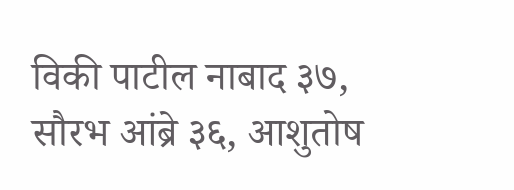विकी पाटील नाबाद ३७, सौरभ आंब्रे ३६, आशुतोष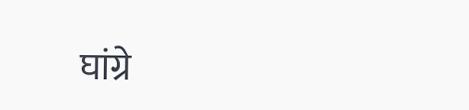घांग्रे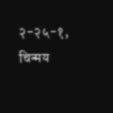२-२५-१, चिन्मय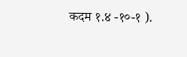कदम १.४ -१०-१ ).